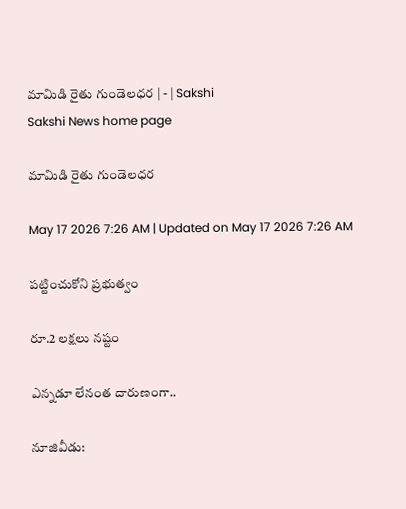మామిడి రైతు గుండెలధర | - | Sakshi
Sakshi News home page

మామిడి రైతు గుండెలధర

May 17 2026 7:26 AM | Updated on May 17 2026 7:26 AM

పట్టించుకోని ప్రభుత్వం

రూ.2 లక్షలు నష్టం

ఎన్నడూ లేనంత దారుణంగా..

నూజివీడు: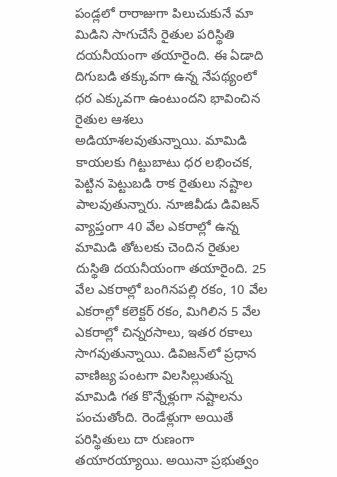పండ్లలో రారాజుగా పిలుచుకునే మా మిడిని సాగుచేసే రైతుల పరిస్థితి దయనీయంగా తయారైంది. ఈ ఏడాది దిగుబడి తక్కువగా ఉన్న నేపథ్యంలో ధర ఎక్కువగా ఉంటుందని భావించిన రైతుల ఆశలు అడియాశలవుతున్నాయి. మామిడి కాయలకు గిట్టుబాటు ధర లభించక, పెట్టిన పెట్టుబడి రాక రైతులు నష్టాల పాలవుతున్నారు. నూజివీడు డివిజన్‌ వ్యాప్తంగా 40 వేల ఎకరాల్లో ఉన్న మామిడి తోటలకు చెందిన రైతుల దుస్థితి దయనీయంగా తయారైంది. 25 వేల ఎకరాల్లో బంగినపల్లి రకం, 10 వేల ఎకరాల్లో కలెక్టర్‌ రకం, మిగిలిన 5 వేల ఎకరాల్లో చిన్నరసాలు, ఇతర రకాలు సాగవుతున్నాయి. డివిజన్‌లో ప్రధాన వాణిజ్య పంటగా విలసిల్లుతున్న మామిడి గత కొన్నేళ్లుగా నష్టాలను పంచుతోంది. రెండేళ్లుగా అయితే పరిస్థితులు దా రుణంగా తయారయ్యాయి. అయినా ప్రభుత్వం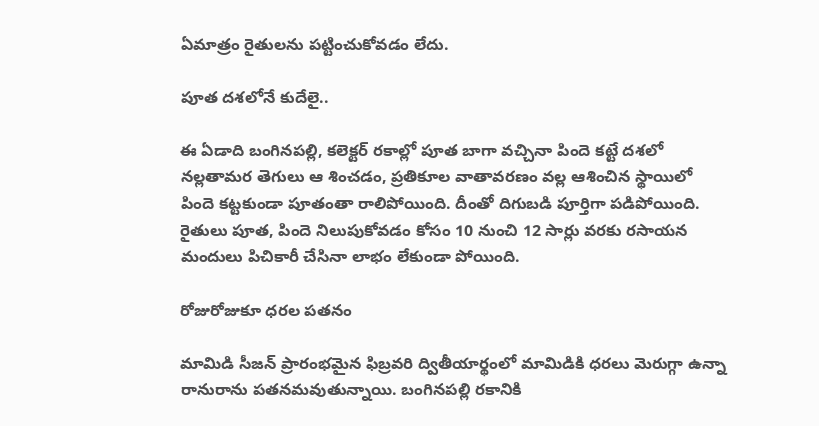ఏమాత్రం రైతులను పట్టించుకోవడం లేదు.

పూత దశలోనే కుదేలై..

ఈ ఏడాది బంగినపల్లి, కలెక్టర్‌ రకాల్లో పూత బాగా వచ్చినా పిందె కట్టే దశలో నల్లతామర తెగులు ఆ శించడం, ప్రతికూల వాతావరణం వల్ల ఆశించిన స్థాయిలో పిందె కట్టకుండా పూతంతా రాలిపోయింది. దీంతో దిగుబడి పూర్తిగా పడిపోయింది. రైతులు పూత, పిందె నిలుపుకోవడం కోసం 10 నుంచి 12 సార్లు వరకు రసాయన మందులు పిచికారీ చేసినా లాభం లేకుండా పోయింది.

రోజురోజుకూ ధరల పతనం

మామిడి సీజన్‌ ప్రారంభమైన ఫిబ్రవరి ద్వితీయార్థంలో మామిడికి ధరలు మెరుగ్గా ఉన్నా రానురాను పతనమవుతున్నాయి. బంగినపల్లి రకానికి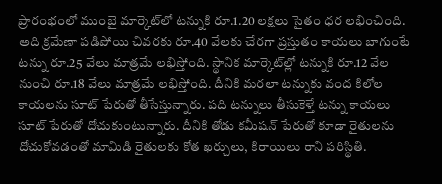ప్రారంభంలో ముంబై మార్కెట్‌లో టన్నుకి రూ.1.20 లక్షలు సైతం ధర లభించింది. అది క్రమేణా పడిపోయి చివరకు రూ.40 వేలకు చేరగా ప్రస్తుతం కాయలు బాగుంటే టన్ను రూ.25 వేలు మాత్రమే లభిస్తోంది. స్థానిక మార్కెట్‌ల్లో టన్నుకి రూ.12 వేల నుంచి రూ.18 వేలు మాత్రమే లభిస్తోంది. దీనికి మరలా టన్నుకు వంద కిలోల కాయలను సూట్‌ పేరుతో తీసేస్తున్నారు. పది టన్నులు తీసుకెళ్తే టన్ను కాయలు సూట్‌ పేరుతో దోచుకుంటున్నారు. దీనికి తోడు కమీషన్‌ పేరుతో కూడా రైతులను దోచుకోవడంతో మామిడి రైతులకు కోత ఖర్చులు, కిరాయిలు రాని పరిస్థితి.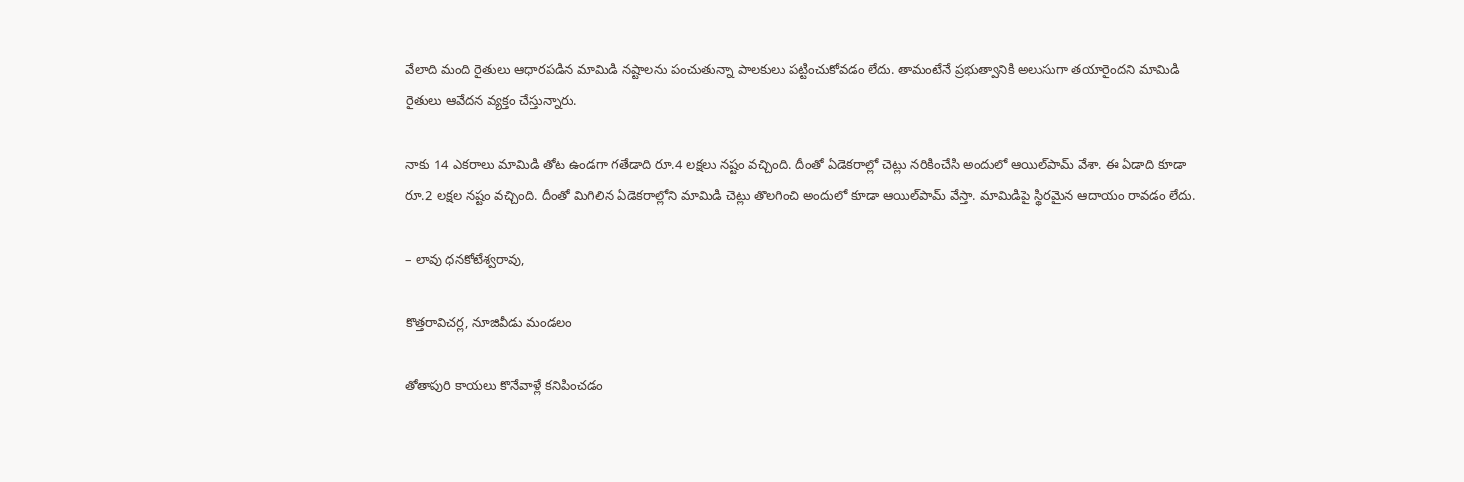వేలాది మంది రైతులు ఆధారపడిన మామిడి నష్టాలను పంచుతున్నా పాలకులు పట్టించుకోవడం లేదు. తామంటేనే ప్రభుత్వానికి అలుసుగా తయారైందని మామిడి రైతులు ఆవేదన వ్యక్తం చేస్తున్నారు.

నాకు 14 ఎకరాలు మామిడి తోట ఉండగా గతేడాది రూ.4 లక్షలు నష్టం వచ్చింది. దీంతో ఏడెకరాల్లో చెట్లు నరికించేసి అందులో ఆయిల్‌పామ్‌ వేశా. ఈ ఏడాది కూడా రూ.2 లక్షల నష్టం వచ్చింది. దీంతో మిగిలిన ఏడెకరాల్లోని మామిడి చెట్లు తొలగించి అందులో కూడా ఆయిల్‌పామ్‌ వేస్తా. మామిడిపై స్థిరమైన ఆదాయం రావడం లేదు.

– లావు ధనకోటేశ్వరావు,

కొత్తరావిచర్ల, నూజివీడు మండలం

తోతాపురి కాయలు కొనేవాళ్లే కనిపించడం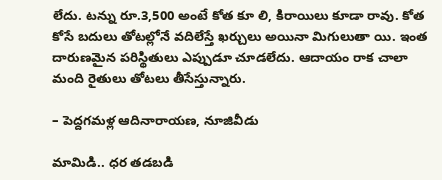లేదు. టన్ను రూ.3,500 అంటే కోత కూ లి, కిరాయిలు కూడా రావు. కోత కోసే బదులు తోటల్లోనే వదిలేస్తే ఖర్చులు అయినా మిగులుతా యి. ఇంత దారుణమైన పరిస్థితులు ఎప్పుడూ చూడలేదు. ఆదాయం రాక చాలా మంది రైతులు తోటలు తీసేస్తున్నారు.

– పెద్దగమళ్ల ఆదినారాయణ, నూజివీడు

మామిడి.. ధర తడబడి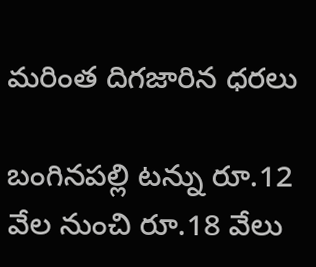మరింత దిగజారిన ధరలు

బంగినపల్లి టన్ను రూ.12 వేల నుంచి రూ.18 వేలు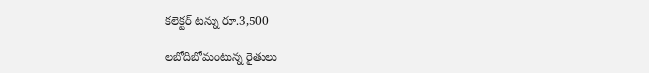కలెక్టర్‌ టన్ను రూ.3,500

లబోదిబోమంటున్న రైతులు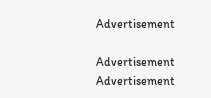Advertisement

Advertisement
Advertisement